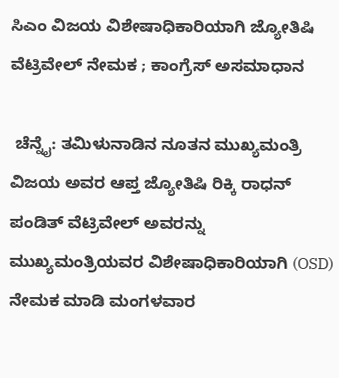ಸಿಎಂ ವಿಜಯ ವಿಶೇಷಾಧಿಕಾರಿಯಾಗಿ ಜ್ಯೋತಿಷಿ ವೆಟ್ರಿವೇಲ್ ನೇಮಕ ; ಕಾಂಗ್ರೆಸ್‌ ಅಸಮಾಧಾನ

 ಚೆನ್ನೈ: ತಮಿಳುನಾಡಿನ ನೂತನ ಮುಖ್ಯಮಂತ್ರಿ  ವಿಜಯ ಅವರ ಆಪ್ತ ಜ್ಯೋತಿಷಿ ರಿಕ್ಕಿ ರಾಧನ್ ಪಂಡಿತ್ ವೆಟ್ರಿವೇಲ್ ಅವರನ್ನು ಮುಖ್ಯಮಂತ್ರಿಯವರ ವಿಶೇಷಾಧಿಕಾರಿಯಾಗಿ (OSD) ನೇಮಕ ಮಾಡಿ ಮಂಗಳವಾರ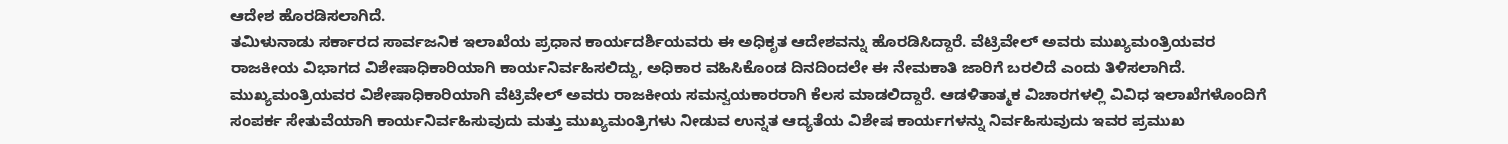ಆದೇಶ ಹೊರಡಿಸಲಾಗಿದೆ.
ತಮಿಳುನಾಡು ಸರ್ಕಾರದ ಸಾರ್ವಜನಿಕ ಇಲಾಖೆಯ ಪ್ರಧಾನ ಕಾರ್ಯದರ್ಶಿಯವರು ಈ ಅಧಿಕೃತ ಆದೇಶವನ್ನು ಹೊರಡಿಸಿದ್ದಾರೆ. ವೆಟ್ರಿವೇಲ್ ಅವರು ಮುಖ್ಯಮಂತ್ರಿಯವರ ರಾಜಕೀಯ ವಿಭಾಗದ ವಿಶೇಷಾಧಿಕಾರಿಯಾಗಿ ಕಾರ್ಯನಿರ್ವಹಿಸಲಿದ್ದು, ಅಧಿಕಾರ ವಹಿಸಿಕೊಂಡ ದಿನದಿಂದಲೇ ಈ ನೇಮಕಾತಿ ಜಾರಿಗೆ ಬರಲಿದೆ ಎಂದು ತಿಳಿಸಲಾಗಿದೆ.
ಮುಖ್ಯಮಂತ್ರಿಯವರ ವಿಶೇಷಾಧಿಕಾರಿಯಾಗಿ ವೆಟ್ರಿವೇಲ್ ಅವರು ರಾಜಕೀಯ ಸಮನ್ವಯಕಾರರಾಗಿ ಕೆಲಸ ಮಾಡಲಿದ್ದಾರೆ. ಆಡಳಿತಾತ್ಮಕ ವಿಚಾರಗಳಲ್ಲಿ ವಿವಿಧ ಇಲಾಖೆಗಳೊಂದಿಗೆ ಸಂಪರ್ಕ ಸೇತುವೆಯಾಗಿ ಕಾರ್ಯನಿರ್ವಹಿಸುವುದು ಮತ್ತು ಮುಖ್ಯಮಂತ್ರಿಗಳು ನೀಡುವ ಉನ್ನತ ಆದ್ಯತೆಯ ವಿಶೇಷ ಕಾರ್ಯಗಳನ್ನು ನಿರ್ವಹಿಸುವುದು ಇವರ ಪ್ರಮುಖ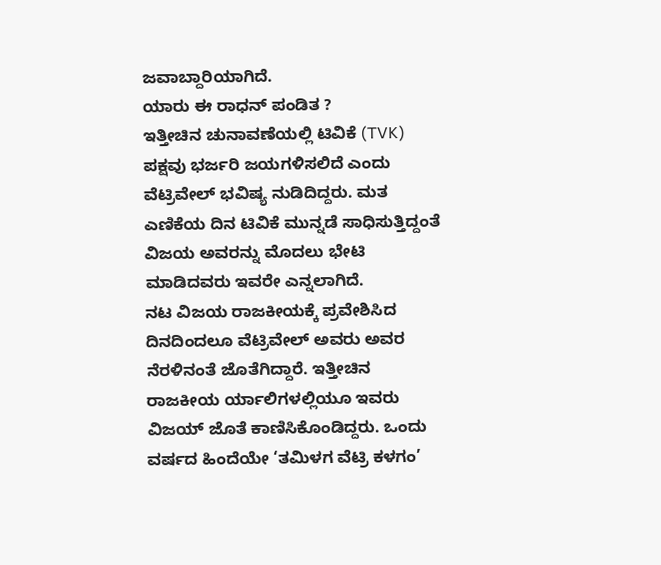ಜವಾಬ್ದಾರಿಯಾಗಿದೆ.
ಯಾರು ಈ ರಾಧನ್‌ ಪಂಡಿತ ?
ಇತ್ತೀಚಿನ ಚುನಾವಣೆಯಲ್ಲಿ ಟಿವಿಕೆ (TVK) ಪಕ್ಷವು ಭರ್ಜರಿ ಜಯಗಳಿಸಲಿದೆ ಎಂದು ವೆಟ್ರಿವೇಲ್ ಭವಿಷ್ಯ ನುಡಿದಿದ್ದರು. ಮತ ಎಣಿಕೆಯ ದಿನ ಟಿವಿಕೆ ಮುನ್ನಡೆ ಸಾಧಿಸುತ್ತಿದ್ದಂತೆ ವಿಜಯ ಅವರನ್ನು ಮೊದಲು ಭೇಟಿ ಮಾಡಿದವರು ಇವರೇ ಎನ್ನಲಾಗಿದೆ.
ನಟ ವಿಜಯ ರಾಜಕೀಯಕ್ಕೆ ಪ್ರವೇಶಿಸಿದ ದಿನದಿಂದಲೂ ವೆಟ್ರಿವೇಲ್ ಅವರು ಅವರ ನೆರಳಿನಂತೆ ಜೊತೆಗಿದ್ದಾರೆ. ಇತ್ತೀಚಿನ ರಾಜಕೀಯ ರ್ಯಾಲಿಗಳಲ್ಲಿಯೂ ಇವರು ವಿಜಯ್ ಜೊತೆ ಕಾಣಿಸಿಕೊಂಡಿದ್ದರು. ಒಂದು ವರ್ಷದ ಹಿಂದೆಯೇ ‘ತಮಿಳಗ ವೆಟ್ರಿ ಕಳಗಂ’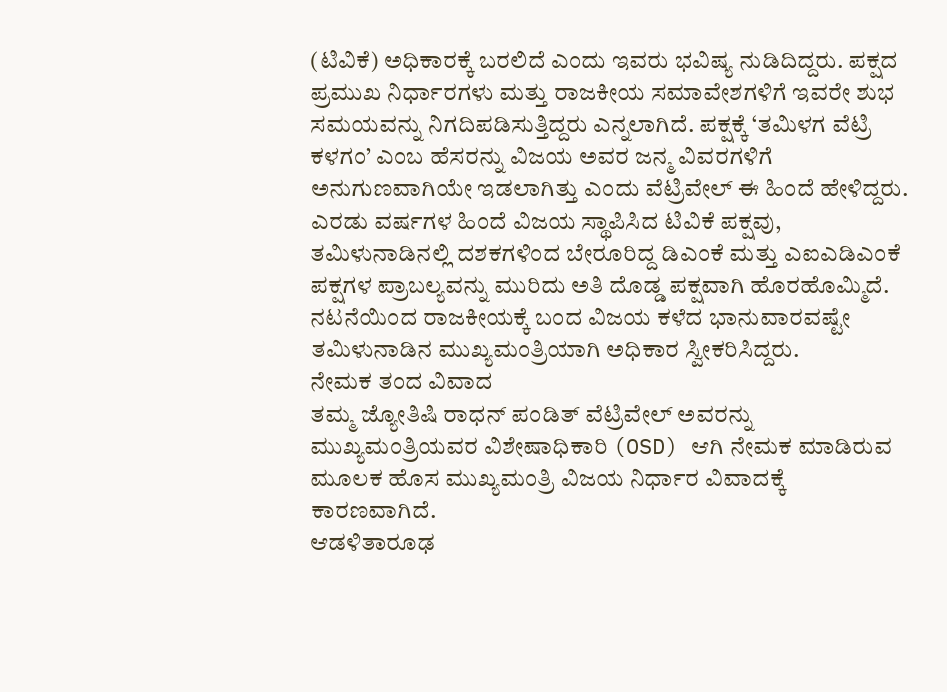(ಟಿವಿಕೆ) ಅಧಿಕಾರಕ್ಕೆ ಬರಲಿದೆ ಎಂದು ಇವರು ಭವಿಷ್ಯ ನುಡಿದಿದ್ದರು. ಪಕ್ಷದ ಪ್ರಮುಖ ನಿರ್ಧಾರಗಳು ಮತ್ತು ರಾಜಕೀಯ ಸಮಾವೇಶಗಳಿಗೆ ಇವರೇ ಶುಭ ಸಮಯವನ್ನು ನಿಗದಿಪಡಿಸುತ್ತಿದ್ದರು ಎನ್ನಲಾಗಿದೆ. ಪಕ್ಷಕ್ಕೆ ‘ತಮಿಳಗ ವೆಟ್ರಿ ಕಳಗಂ’ ಎಂಬ ಹೆಸರನ್ನು ವಿಜಯ ಅವರ ಜನ್ಮ ವಿವರಗಳಿಗೆ ಅನುಗುಣವಾಗಿಯೇ ಇಡಲಾಗಿತ್ತು ಎಂದು ವೆಟ್ರಿವೇಲ್ ಈ ಹಿಂದೆ ಹೇಳಿದ್ದರು.
ಎರಡು ವರ್ಷಗಳ ಹಿಂದೆ ವಿಜಯ ಸ್ಥಾಪಿಸಿದ ಟಿವಿಕೆ ಪಕ್ಷವು, ತಮಿಳುನಾಡಿನಲ್ಲಿ ದಶಕಗಳಿಂದ ಬೇರೂರಿದ್ದ ಡಿಎಂಕೆ ಮತ್ತು ಎಐಎಡಿಎಂಕೆ ಪಕ್ಷಗಳ ಪ್ರಾಬಲ್ಯವನ್ನು ಮುರಿದು ಅತಿ ದೊಡ್ಡ ಪಕ್ಷವಾಗಿ ಹೊರಹೊಮ್ಮಿದೆ. ನಟನೆಯಿಂದ ರಾಜಕೀಯಕ್ಕೆ ಬಂದ ವಿಜಯ ಕಳೆದ ಭಾನುವಾರವಷ್ಟೇ ತಮಿಳುನಾಡಿನ ಮುಖ್ಯಮಂತ್ರಿಯಾಗಿ ಅಧಿಕಾರ ಸ್ವೀಕರಿಸಿದ್ದರು.
ನೇಮಕ ತಂದ ವಿವಾದ
ತಮ್ಮ ಜ್ಯೋತಿಷಿ ರಾಧನ್ ಪಂಡಿತ್ ವೆಟ್ರಿವೇಲ್ ಅವರನ್ನು ಮುಖ್ಯಮಂತ್ರಿಯವರ ವಿಶೇಷಾಧಿಕಾರಿ (OSD) ಆಗಿ ನೇಮಕ ಮಾಡಿರುವ ಮೂಲಕ ಹೊಸ ಮುಖ್ಯಮಂತ್ರಿ ವಿಜಯ ನಿರ್ಧಾರ ವಿವಾದಕ್ಕೆ ಕಾರಣವಾಗಿದೆ.
ಆಡಳಿತಾರೂಢ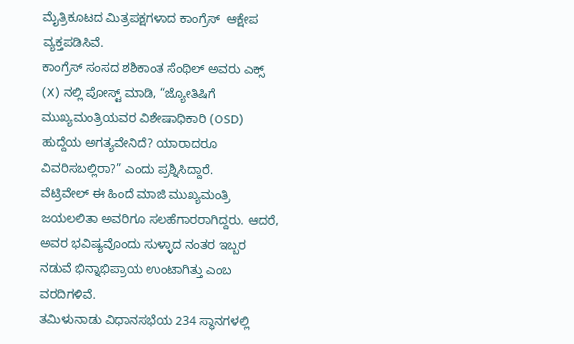ಮೈತ್ರಿಕೂಟದ ಮಿತ್ರಪಕ್ಷಗಳಾದ ಕಾಂಗ್ರೆಸ್‌  ಆಕ್ಷೇಪ ವ್ಯಕ್ತಪಡಿಸಿವೆ.
ಕಾಂಗ್ರೆಸ್ ಸಂಸದ ಶಶಿಕಾಂತ ಸೆಂಥಿಲ್ ಅವರು ಎಕ್ಸ್ (X) ನಲ್ಲಿ ಪೋಸ್ಟ್ ಮಾಡಿ, “ಜ್ಯೋತಿಷಿಗೆ ಮುಖ್ಯಮಂತ್ರಿಯವರ ವಿಶೇಷಾಧಿಕಾರಿ (OSD) ಹುದ್ದೆಯ ಅಗತ್ಯವೇನಿದೆ? ಯಾರಾದರೂ ವಿವರಿಸಬಲ್ಲಿರಾ?” ಎಂದು ಪ್ರಶ್ನಿಸಿದ್ದಾರೆ.
ವೆಟ್ರಿವೇಲ್ ಈ ಹಿಂದೆ ಮಾಜಿ ಮುಖ್ಯಮಂತ್ರಿ ಜಯಲಲಿತಾ ಅವರಿಗೂ ಸಲಹೆಗಾರರಾಗಿದ್ದರು. ಆದರೆ, ಅವರ ಭವಿಷ್ಯವೊಂದು ಸುಳ್ಳಾದ ನಂತರ ಇಬ್ಬರ ನಡುವೆ ಭಿನ್ನಾಭಿಪ್ರಾಯ ಉಂಟಾಗಿತ್ತು ಎಂಬ ವರದಿಗಳಿವೆ.
ತಮಿಳುನಾಡು ವಿಧಾನಸಭೆಯ 234 ಸ್ಥಾನಗಳಲ್ಲಿ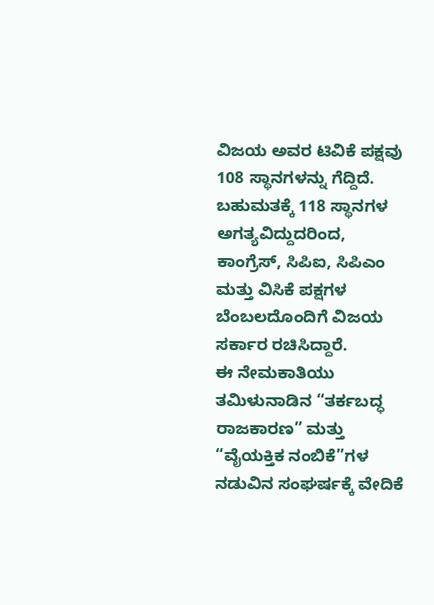ವಿಜಯ ಅವರ ಟಿವಿಕೆ ಪಕ್ಷವು 108 ಸ್ಥಾನಗಳನ್ನು ಗೆದ್ದಿದೆ. ಬಹುಮತಕ್ಕೆ 118 ಸ್ಥಾನಗಳ ಅಗತ್ಯವಿದ್ದುದರಿಂದ, ಕಾಂಗ್ರೆಸ್, ಸಿಪಿಐ, ಸಿಪಿಎಂ ಮತ್ತು ವಿಸಿಕೆ ಪಕ್ಷಗಳ ಬೆಂಬಲದೊಂದಿಗೆ ವಿಜಯ ಸರ್ಕಾರ ರಚಿಸಿದ್ದಾರೆ.
ಈ ನೇಮಕಾತಿಯು ತಮಿಳುನಾಡಿನ “ತರ್ಕಬದ್ಧ ರಾಜಕಾರಣ” ಮತ್ತು “ವೈಯಕ್ತಿಕ ನಂಬಿಕೆ”ಗಳ ನಡುವಿನ ಸಂಘರ್ಷಕ್ಕೆ ವೇದಿಕೆ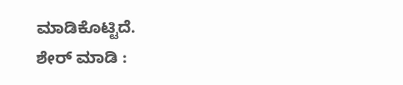ಮಾಡಿಕೊಟ್ಟಿದೆ.
ಶೇರ್ ಮಾಡಿ :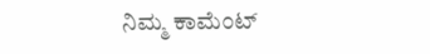ನಿಮ್ಮ ಕಾಮೆಂಟ್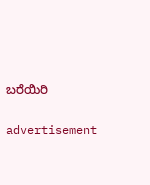ಬರೆಯಿರಿ

advertisement